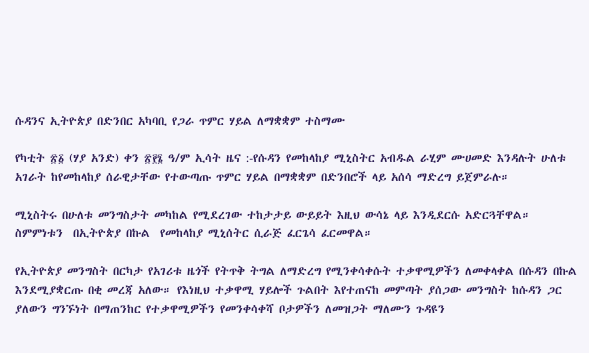ሱዳንና ኢትዮጵያ በድንበር አካባቢ የጋራ ጥምር ሃይል ለማቋቋም ተስማሙ

የካቲት ፳፩ (ሃያ አንድ) ቀን ፳፻፮ ዓ/ም ኢሳት ዜና :-የሱዳን የመከላከያ ሚኒስትር አብዱል ራሂም ሙሀመድ እንዳሉት ሁለቱ አገራት ከየመከላከያ ሰራዊታቸው የተውጣጡ ጥምር ሃይል በማቋቋም በድንበሮች ላይ አሰሳ ማድረግ ይጀምራሉ።

ሚኒስትሩ በሁለቱ መንግስታት መካከል የሚደረገው ተከታታይ ውይይት እዚህ ውሳኔ ላይ እንዲደርሱ አድርጓቸዋል። ስምምነቱን  በኢትዮጵያ በኩል  የመከላከያ ሚኒሰትር ሲራጅ ፈርጌሳ ፈርመዋል።

የኢትዮጵያ መንግስት በርካታ የአገሪቱ ዜጎች የትጥቅ ትግል ለማድረግ የሚንቀሳቀሱት ተቃዋሚዎችን ለመቀላቀል በሱዳን በኩል እንደሚያቋርጡ በቂ መረጃ አለው። የእነዚህ ተቃዋሚ ሃይሎች ጉልበት እየተጠናከ መምጣት ያሰጋው መንግስት ከሱዳን ጋር ያለውን ግንኙነት በማጠንከር የተቃዋሚዎችን የመንቀሳቀሻ ቦታዎችን ለመዝጋት ማለሙን ጉዳዩን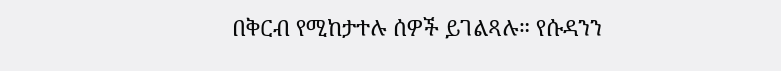በቅርብ የሚከታተሉ ሰዎች ይገልጻሉ። የሱዳንን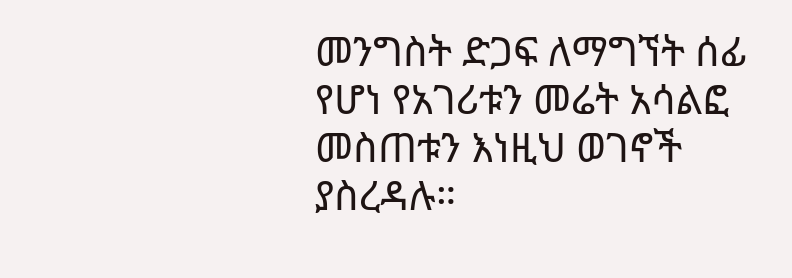መንግስት ድጋፍ ለማግኘት ሰፊ የሆነ የአገሪቱን መሬት አሳልፎ መስጠቱን እነዚህ ወገኖች ያስረዳሉ።